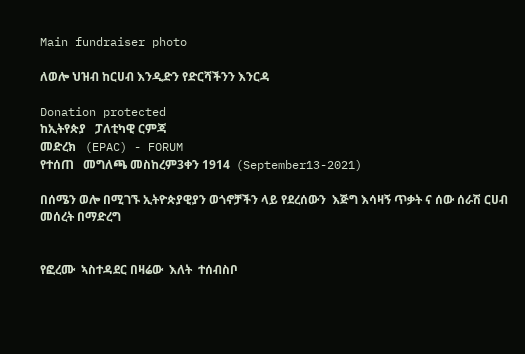Main fundraiser photo

ለወሎ ህዝብ ከርሀብ እንዲድን የድርሻችንን እንርዳ

Donation protected
ከኢትየጵያ   ፓለቲካዊ ርምጃ
መድረክ   (EPAC) - FORUM
የተሰጠ   መግለጫ መስከረም3ቀን 1914  (September13-2021)

በሰሜን ወሎ በሚገኙ ኢትዮጵያዊያን ወጎኖቻችን ላይ የደረሰውን  እጅግ እሳዛኝ ጥቃት ና ሰው ሰራሽ ርሀብ መሰረት በማድረግ


የፎረሙ  ኣስተዳደር በዛሬው  እለት  ተሰብስቦ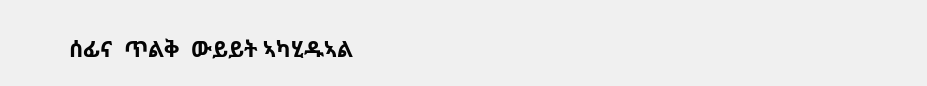ሰፊና  ጥልቅ  ውይይት ኣካሂዱኣል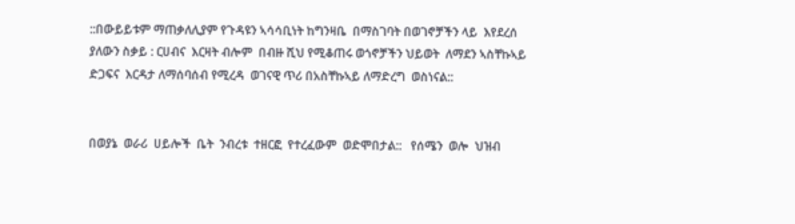::በውይይቱም ማጠቃለሊያም የጉዳዩን ኣሳሳቢነት ከግንዛቤ  በማስገባት በወገኖቻችን ላይ  እየደረሰ ያለውን ስቃይ : ርሀብና  እርዛት ብሎም  በብዙ ሺህ የሚቆጠሩ ወጎኖቻችን ህይወት  ለማደን ኣስቸኩኣይ  ድጋፍና  እርዳታ ለማሰባሰብ የሚረዳ  ወገናዊ ጥሪ በአስቸኩኣይ ለማድረግ  ወስነናል::


በወያኔ  ወራሪ  ሀይሎች  ቤት  ንብረቱ  ተዘርፎ  የተረፈውም  ወድሞበታል::   የሰሜን  ወሎ  ህዝብ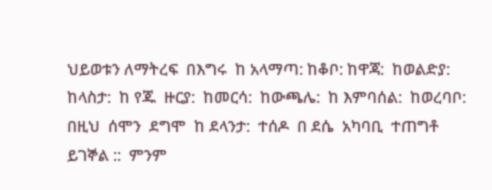ህይወቱን ለማትረፍ  በእግሩ  ከ አላማጣ: ከቆቦ: ከዋጃ:  ከወልድያ: ከላስታ:  ከ የጁ  ዙርያ:  ከመርሳ:  ከውጫሌ:  ከ እምባሰል:  ከወረባቦ:  በዚህ  ሰሞን  ደግሞ  ከ ደላንታ:  ተሰዶ  በ ደሴ  አካባቢ  ተጠግቶ  ይገኞል ::  ምንም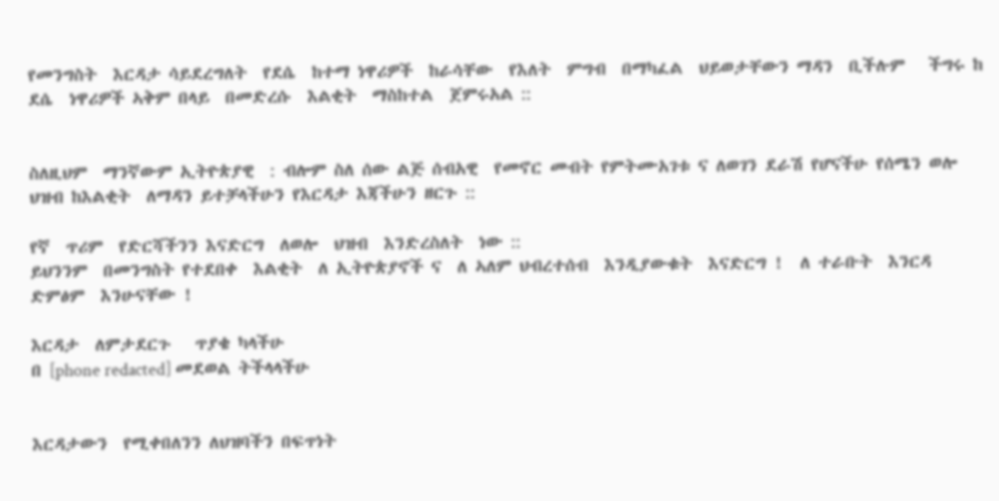የመንግስት  እርዳታ ሳይደረግለት  የደሴ  ከተማ ነዋሪዎች  ከራሳቸው  የእለት  ምግብ  በማካፈል  ህይወታቸውን ማዳን  ቢችሉም   ችግሩ ከ ደሴ  ነዋሪዎች ኣቅም በላይ  በመድረሱ  እልቂት  ማስከተል  ጀምሩአል ::


ስለዚህም  ማንኛውም ኢትዮጵያዊ  : ብሎም ስለ ሰው ልጅ ሰብአዊ  የመኖር መብት የምትሙአገቱ ና ለወገን ደራሽ የሆናችሁ የሰሜን ወሎ  ህዝብ ከእልቂት  ለማዳን ይተቻላችሁን የእርዳታ እጃችሁን ዘርጉ ::

የኛ  ጥሪም  የድርሻችንን እናድርግ  ለወሎ  ህዝብ  እንድረስለት  ነው ::
ይህንንም  በመንግስት የተደበቀ  እልቂት  ለ ኢትዮጵያኖች ና  ለ ኣለም ህብረተሰብ  እንዲያውቁት  እናድርግ !  ለ ተራቡት  እንርዳ  ድምፅም  እንሁናቸው !

እርዳታ  ለምታደርጉ   ጥያቄ ካላችሁ
በ [phone redacted] መደወል ትችላላችሁ


እርዳታውን  የሚቀበለንን ለህዝባችን በፍጥነት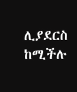ሊያደርስ ከሚችሉ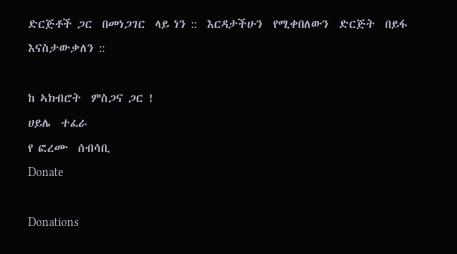ድርጅቶች ጋር  በመነጋገር  ላይ ነን ::  እርዳታችሁን  የሚቀበለውን  ድርጅት  በይፋ እናስታውቃለን ::

ከ ኣክብሮት  ምስጋና ጋር !
ሀይሌ  ተፈራ
የ ፎረሙ  ሰብሳቢ
Donate

Donations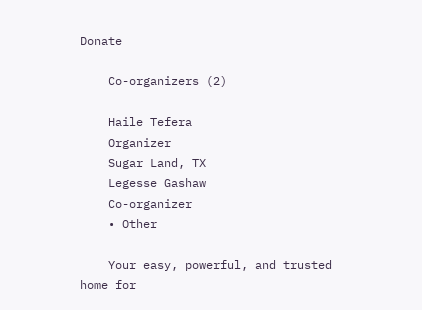Donate

    Co-organizers (2)

    Haile Tefera
    Organizer
    Sugar Land, TX
    Legesse Gashaw
    Co-organizer
    • Other

    Your easy, powerful, and trusted home for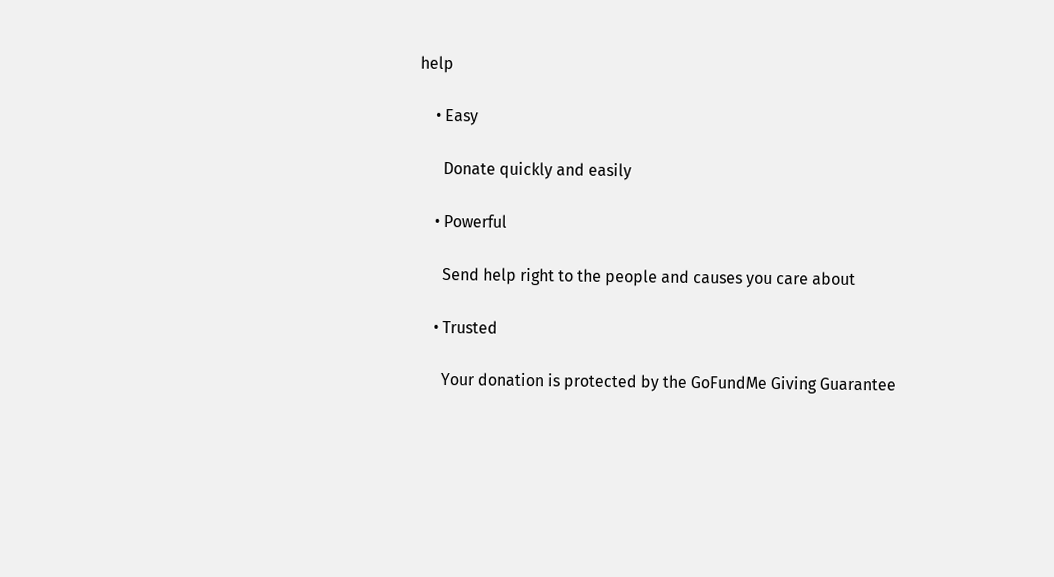help

    • Easy

      Donate quickly and easily

    • Powerful

      Send help right to the people and causes you care about

    • Trusted

      Your donation is protected by the GoFundMe Giving Guarantee